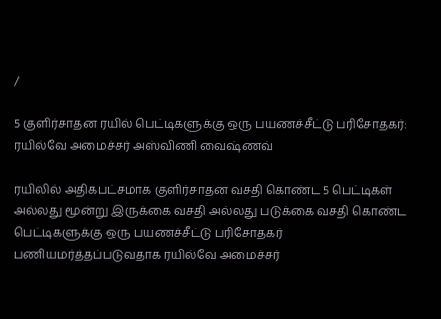/

5 குளிர்சாதன ரயில் பெட்டிகளுக்கு ஒரு பயணச்சீட்டு பரிசோதகர்: ரயில்வே அமைச்சர் அஸ்விணி வைஷ்ணவ்

ரயிலில் அதிகபட்சமாக குளிர்சாதன வசதி கொண்ட 5 பெட்டிகள் அல்லது மூன்று இருக்கை வசதி அல்லது படுக்கை வசதி கொண்ட பெட்டிகளுக்கு ஒரு பயணச்சீட்டு பரிசோதகர் பணியமர்த்தப்படுவதாக ரயில்வே அமைச்சர்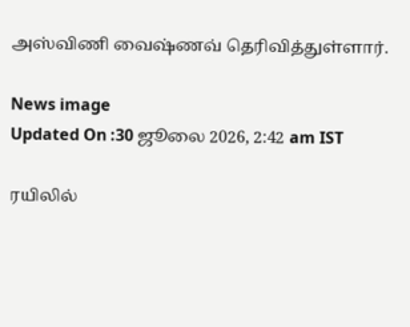அஸ்விணி வைஷ்ணவ் தெரிவித்துள்ளார்.

News image
Updated On :30 ஜூலை 2026, 2:42 am IST

ரயிலில்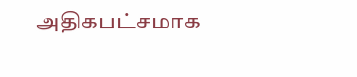அதிகபட்சமாக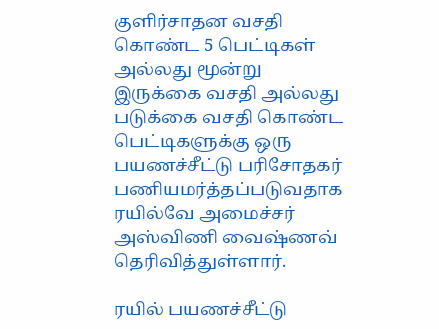குளிர்சாதன வசதி கொண்ட 5 பெட்டிகள் அல்லது மூன்று இருக்கை வசதி அல்லது படுக்கை வசதி கொண்ட பெட்டிகளுக்கு ஒரு பயணச்சீட்டு பரிசோதகர் பணியமர்த்தப்படுவதாக ரயில்வே அமைச்சர் அஸ்விணி வைஷ்ணவ் தெரிவித்துள்ளார்.

ரயில் பயணச்சீட்டு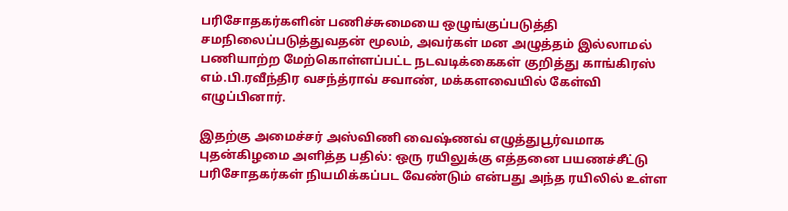பரிசோதகர்களின் பணிச்சுமையை ஒழுங்குப்படுத்தி சமநிலைப்படுத்துவதன் மூலம், அவர்கள் மன அழுத்தம் இல்லாமல் பணியாற்ற மேற்கொள்ளப்பட்ட நடவடிக்கைகள் குறித்து காங்கிரஸ் எம்.பி.ரவீந்திர வசந்த்ராவ் சவாண், மக்களவையில் கேள்வி எழுப்பினார்.

இதற்கு அமைச்சர் அஸ்விணி வைஷ்ணவ் எழுத்துபூர்வமாக புதன்கிழமை அளித்த பதில்: ஒரு ரயிலுக்கு எத்தனை பயணச்சீட்டு பரிசோதகர்கள் நியமிக்கப்பட வேண்டும் என்பது அந்த ரயிலில் உள்ள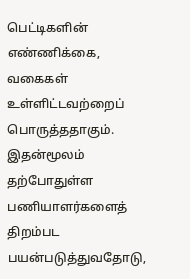பெட்டிகளின் எண்ணிக்கை, வகைகள் உள்ளிட்டவற்றைப் பொருத்ததாகும். இதன்மூலம் தற்போதுள்ள பணியாளர்களைத் திறம்பட பயன்படுத்துவதோடு,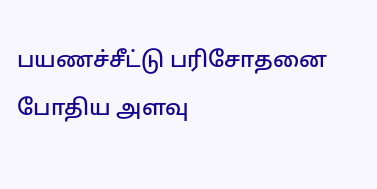பயணச்சீட்டு பரிசோதனை போதிய அளவு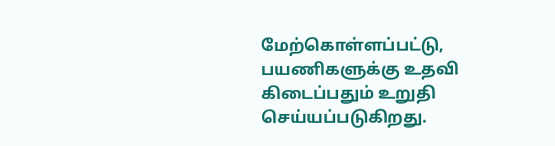மேற்கொள்ளப்பட்டு, பயணிகளுக்கு உதவி கிடைப்பதும் உறுதி செய்யப்படுகிறது.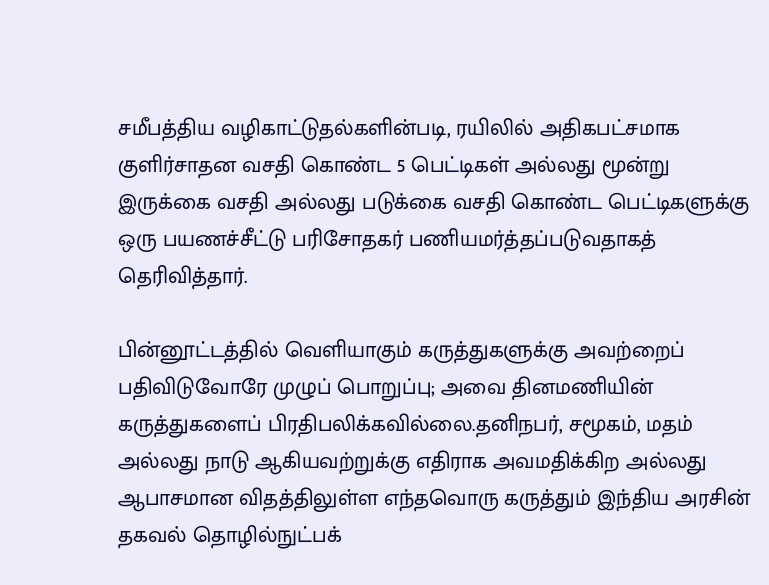சமீபத்திய வழிகாட்டுதல்களின்படி, ரயிலில் அதிகபட்சமாக குளிர்சாதன வசதி கொண்ட 5 பெட்டிகள் அல்லது மூன்று இருக்கை வசதி அல்லது படுக்கை வசதி கொண்ட பெட்டிகளுக்கு ஒரு பயணச்சீட்டு பரிசோதகர் பணியமர்த்தப்படுவதாகத் தெரிவித்தார்.

பின்னூட்டத்தில் வெளியாகும் கருத்துகளுக்கு அவற்றைப் பதிவிடுவோரே முழுப் பொறுப்பு; அவை தினமணியின் கருத்துகளைப் பிரதிபலிக்கவில்லை.தனிநபர், சமூகம், மதம் அல்லது நாடு ஆகியவற்றுக்கு எதிராக அவமதிக்கிற அல்லது ஆபாசமான விதத்திலுள்ள எந்தவொரு கருத்தும் இந்திய அரசின் தகவல் தொழில்நுட்பக்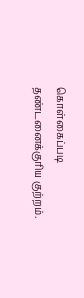கொள்கைப்படி தண்டனைக்குரிய குற்றம்.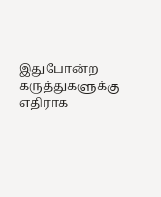இதுபோன்ற கருத்துகளுக்கு எதிராக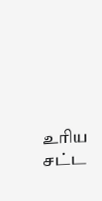உரிய சட்ட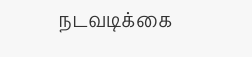நடவடிக்கை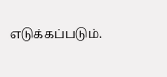எடுக்கப்படும்.